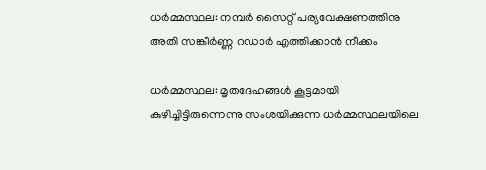ധര്‍മ്മസ്ഥല: നമ്പര്‍ സൈറ്റ് പര്യവേക്ഷണത്തിനു അതി സങ്കീര്‍ണ്ണ റഡാര്‍ എത്തിക്കാന്‍ നീക്കം

ധര്‍മ്മസ്ഥല: മൃതദേഹങ്ങള്‍ കൂട്ടമായി കുഴിച്ചിട്ടിരുന്നെന്നു സംശയിക്കുന്ന ധര്‍മ്മസ്ഥലയിലെ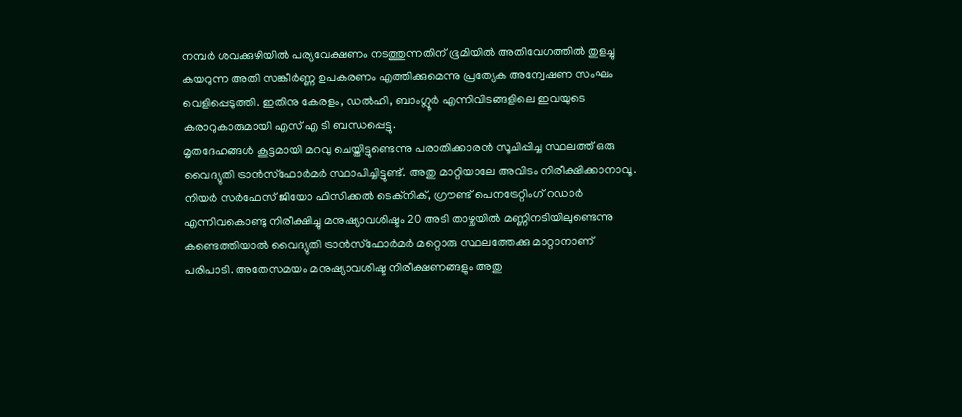നമ്പര്‍ ശവക്കുഴിയില്‍ പര്യവേക്ഷണം നടത്തുന്നതിന് ഭൂമിയില്‍ അതിവേഗത്തില്‍ തുളച്ചു കയറുന്ന അതി സങ്കീര്‍ണ്ണ ഉപകരണം എത്തിക്കുമെന്നു പ്രത്യേക അന്വേഷണ സംഘം വെളിപ്പെടുത്തി. ഇതിനു കേരളം, ഡല്‍ഹി, ബാംഗ്ലൂര്‍ എന്നിവിടങ്ങളിലെ ഇവയുടെ കരാറുകാരുമായി എസ് എ ടി ബന്ധപ്പെട്ടു.
മൃതദേഹങ്ങള്‍ കൂട്ടമായി മറവു ചെയ്തിട്ടുണ്ടെന്നു പരാതിക്കാരന്‍ സൂചിപ്പിച്ച സ്ഥലത്ത് ഒരു വൈദ്യുതി ട്രാന്‍സ്‌ഫോര്‍മര്‍ സ്ഥാപിച്ചിട്ടുണ്ട്. അതു മാറ്റിയാലേ അവിടം നിരീക്ഷിക്കാനാവൂ. നിയര്‍ സര്‍ഫേസ് ജിയോ ഫിസിക്കല്‍ ടെക്‌നിക്, ഗ്രൗണ്ട് പെനട്രേറ്റിംഗ് റഡാര്‍ എന്നിവകൊണ്ടു നിരീക്ഷിച്ചു മനുഷ്യാവശിഷ്ടം 20 അടി താഴ്ചയില്‍ മണ്ണിനടിയിലുണ്ടെന്നു കണ്ടെത്തിയാല്‍ വൈദ്യുതി ട്രാന്‍സ്‌ഫോര്‍മര്‍ മറ്റൊരു സ്ഥലത്തേക്കു മാറ്റാനാണ് പരിപാടി. അതേസമയം മനുഷ്യാവശിഷ്ട നിരീക്ഷണങ്ങളും അതു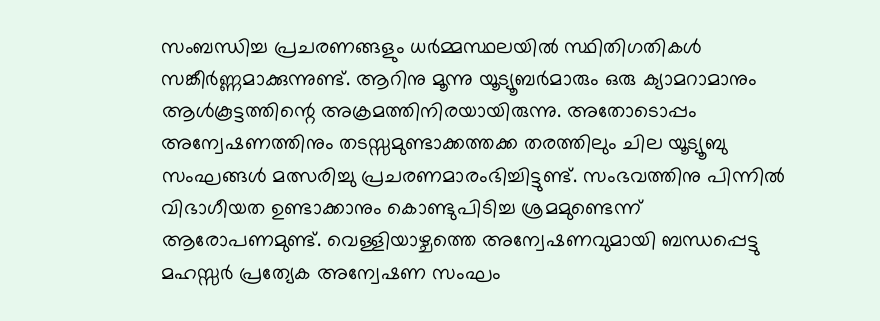സംബന്ധിച്ച പ്രചരണങ്ങളും ധര്‍മ്മസ്ഥലയില്‍ സ്ഥിതിഗതികള്‍ സങ്കീര്‍ണ്ണമാക്കുന്നുണ്ട്. ആറിനു മൂന്നു യൂട്യൂബര്‍മാരും ഒരു ക്യാമറാമാനും ആള്‍കൂട്ടത്തിന്റെ അക്രമത്തിനിരയായിരുന്നു. അതോടൊപ്പം അന്വേഷണത്തിനും തടസ്സമുണ്ടാക്കത്തക്ക തരത്തിലും ചില യൂട്യൂബു സംഘങ്ങള്‍ മത്സരിച്ചു പ്രചരണമാരംഭിച്ചിട്ടുണ്ട്. സംഭവത്തിനു പിന്നില്‍ വിഭാഗീയത ഉണ്ടാക്കാനും കൊണ്ടുപിടിച്ച ശ്രമമുണ്ടെന്ന് ആരോപണമുണ്ട്. വെള്ളിയാഴ്ചത്തെ അന്വേഷണവുമായി ബന്ധപ്പെട്ടു മഹസ്സര്‍ പ്രത്യേക അന്വേഷണ സംഘം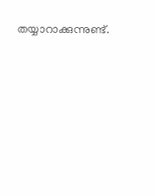തയ്യാറാക്കുന്നുണ്ട്.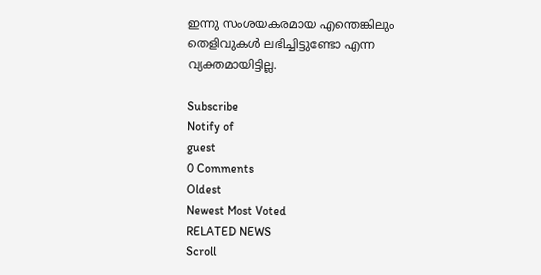ഇന്നു സംശയകരമായ എന്തെങ്കിലും തെളിവുകള്‍ ലഭിച്ചിട്ടുണ്ടോ എന്ന വ്യക്തമായിട്ടില്ല.

Subscribe
Notify of
guest
0 Comments
Oldest
Newest Most Voted
RELATED NEWS
Scroll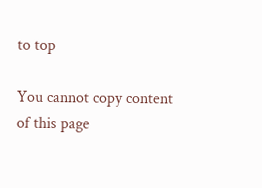to top

You cannot copy content of this page